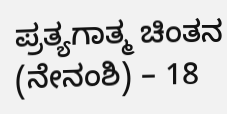ಪ್ರತ್ಯಗಾತ್ಮ ಚಿಂತನ (ನೇನಂಶಿ) – 18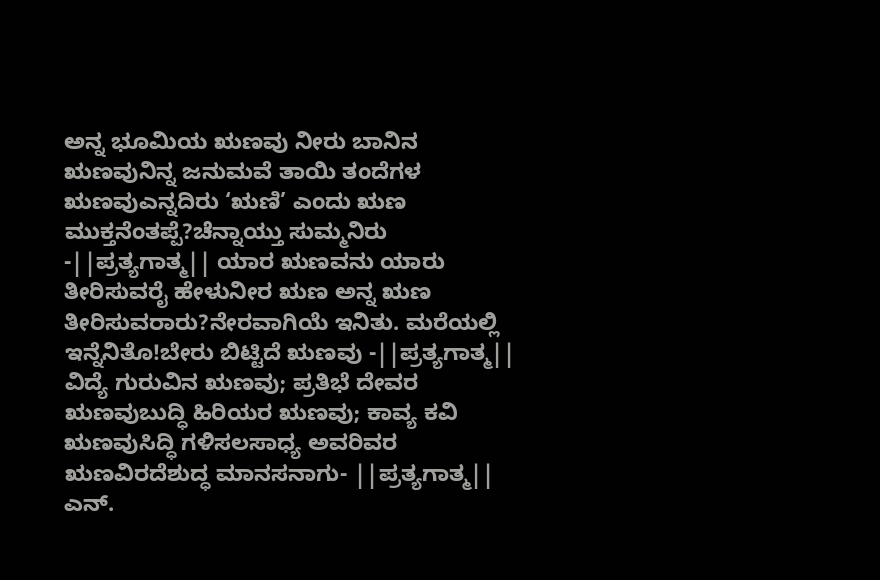ಅನ್ನ ಭೂಮಿಯ ಋಣವು ನೀರು ಬಾನಿನ ಋಣವುನಿನ್ನ ಜನುಮವೆ ತಾಯಿ ತಂದೆಗಳ ಋಣವುಎನ್ನದಿರು ‘ಋಣಿ’ ಎಂದು ಋಣ ಮುಕ್ತನೆಂತಪ್ಪೆ?ಚೆನ್ನಾಯ್ತು ಸುಮ್ಮನಿರು -||ಪ್ರತ್ಯಗಾತ್ಮ|| ಯಾರ ಋಣವನು ಯಾರು ತೀರಿಸುವರೈ ಹೇಳುನೀರ ಋಣ ಅನ್ನ ಋಣ ತೀರಿಸುವರಾರು?ನೇರವಾಗಿಯೆ ಇನಿತು. ಮರೆಯಲ್ಲಿ ಇನ್ನೆನಿತೊ!ಬೇರು ಬಿಟ್ಟಿದೆ ಋಣವು -||ಪ್ರತ್ಯಗಾತ್ಮ|| ವಿದ್ಯೆ ಗುರುವಿನ ಋಣವು; ಪ್ರತಿಭೆ ದೇವರ ಋಣವುಬುದ್ಧಿ ಹಿರಿಯರ ಋಣವು; ಕಾವ್ಯ ಕವಿ ಋಣವುಸಿದ್ಧಿ ಗಳಿಸಲಸಾಧ್ಯ ಅವರಿವರ ಋಣವಿರದೆಶುದ್ಧ ಮಾನಸನಾಗು- ||ಪ್ರತ್ಯಗಾತ್ಮ|| ಎನ್.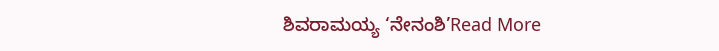ಶಿವರಾಮಯ್ಯ ‘ನೇನಂಶಿ’Read More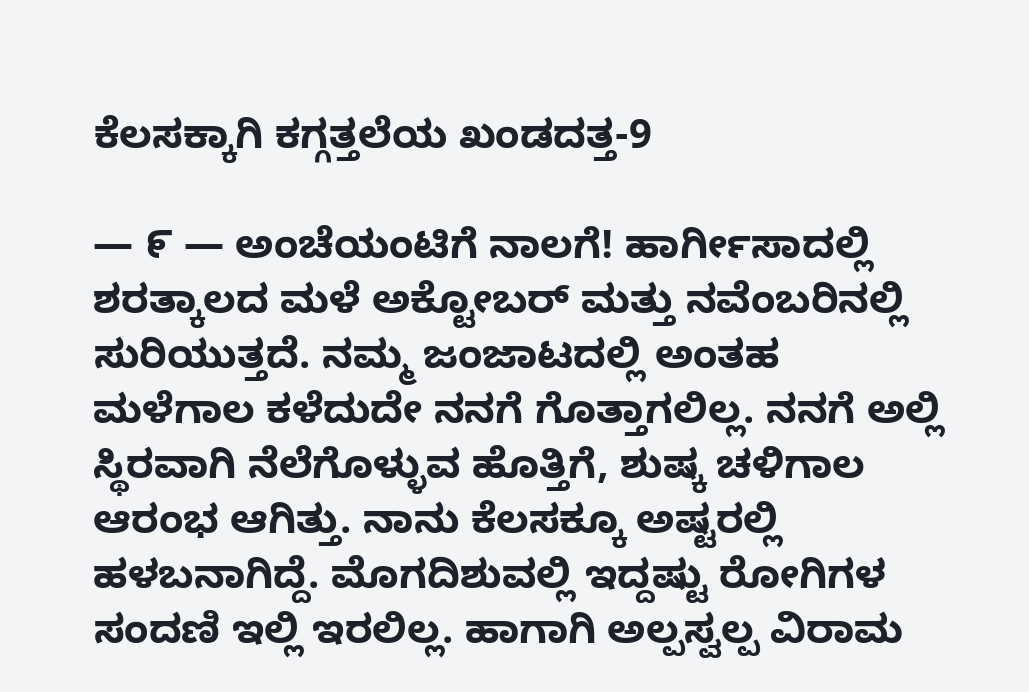ಕೆಲಸಕ್ಕಾಗಿ ಕಗ್ಗತ್ತಲೆಯ ಖಂಡದತ್ತ-9

— ೯ — ಅಂಚೆಯಂಟಿಗೆ ನಾಲಗೆ! ಹಾರ್ಗೀಸಾದಲ್ಲಿ ಶರತ್ಕಾಲದ ಮಳೆ ಅಕ್ಟೋಬರ್ ಮತ್ತು ನವೆಂಬರಿನಲ್ಲಿ ಸುರಿಯುತ್ತದೆ. ನಮ್ಮ ಜಂಜಾಟದಲ್ಲಿ ಅಂತಹ ಮಳೆಗಾಲ ಕಳೆದುದೇ ನನಗೆ ಗೊತ್ತಾಗಲಿಲ್ಲ. ನನಗೆ ಅಲ್ಲಿ ಸ್ಥಿರವಾಗಿ ನೆಲೆಗೊಳ್ಳುವ ಹೊತ್ತಿಗೆ, ಶುಷ್ಕ ಚಳಿಗಾಲ ಆರಂಭ ಆಗಿತ್ತು. ನಾನು ಕೆಲಸಕ್ಕೂ ಅಷ್ಟರಲ್ಲಿ ಹಳಬನಾಗಿದ್ದೆ. ಮೊಗದಿಶುವಲ್ಲಿ ಇದ್ದಷ್ಟು ರೋಗಿಗಳ ಸಂದಣಿ ಇಲ್ಲಿ ಇರಲಿಲ್ಲ. ಹಾಗಾಗಿ ಅಲ್ಪಸ್ವಲ್ಪ ವಿರಾಮ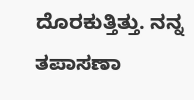ದೊರಕುತ್ತಿತ್ತು. ನನ್ನ ತಪಾಸಣಾ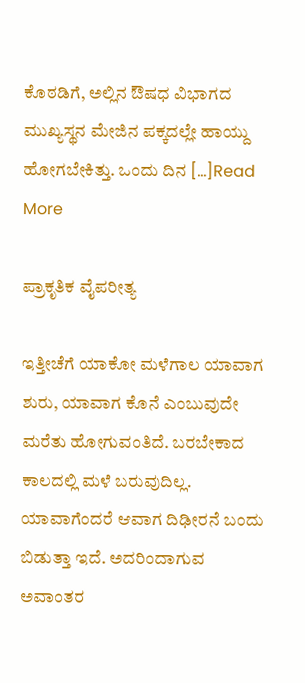ಕೊಠಡಿಗೆ, ಅಲ್ಲಿನ ಔಷಧ ವಿಭಾಗದ ಮುಖ್ಯಸ್ಥನ ಮೇಜಿನ ಪಕ್ಕದಲ್ಲೇ ಹಾಯ್ದು ಹೋಗಬೇಕಿತ್ತು. ಒಂದು ದಿನ […]Read More

ಪ್ರಾಕೃತಿಕ ವೈಪರೀತ್ಯ

ಇತ್ತೀಚೆಗೆ ಯಾಕೋ ಮಳೆಗಾಲ ಯಾವಾಗ ಶುರು, ಯಾವಾಗ ಕೊನೆ ಎಂಬುವುದೇ ಮರೆತು ಹೋಗುವಂತಿದೆ. ಬರಬೇಕಾದ ಕಾಲದಲ್ಲಿ ಮಳೆ ಬರುವುದಿಲ್ಲ. ಯಾವಾಗೆಂದರೆ ಆವಾಗ ದಿಢೀರನೆ ಬಂದು ಬಿಡುತ್ತಾ ಇದೆ. ಅದರಿಂದಾಗುವ ಅವಾಂತರ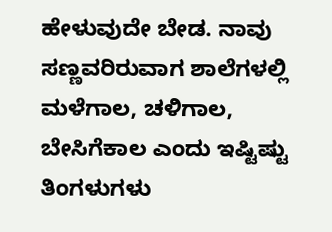ಹೇಳುವುದೇ ಬೇಡ. ನಾವು ಸಣ್ಣವರಿರುವಾಗ ಶಾಲೆಗಳಲ್ಲಿ ಮಳೆಗಾಲ, ಚಳಿಗಾಲ, ಬೇಸಿಗೆಕಾಲ ಎಂದು ಇಷ್ಟಿಷ್ಟು ತಿಂಗಳುಗಳು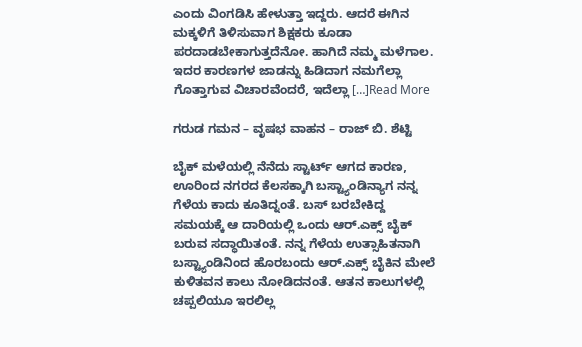ಎಂದು ವಿಂಗಡಿಸಿ ಹೇಳುತ್ತಾ ಇದ್ದರು. ಆದರೆ ಈಗಿನ ಮಕ್ಕಳಿಗೆ ತಿಳಿಸುವಾಗ ಶಿಕ್ಷಕರು ಕೂಡಾ ಪರದಾಡಬೇಕಾಗುತ್ತದೆನೋ. ಹಾಗಿದೆ ನಮ್ಮ‌ ಮಳೆಗಾಲ. ಇದರ ಕಾರಣಗಳ ಜಾಡನ್ನು ಹಿಡಿದಾಗ ನಮಗೆಲ್ಲಾ ಗೊತ್ತಾಗುವ ವಿಚಾರವೆಂದರೆ, ಇದೆಲ್ಲಾ […]Read More

ಗರುಡ ಗಮನ – ವೃಷಭ ವಾಹನ – ರಾಜ್ ಬಿ. ಶೆಟ್ಟಿ

ಬೈಕ್ ಮಳೆಯಲ್ಲಿ ನೆನೆದು ಸ್ಟಾರ್ಟ್ ಆಗದ ಕಾರಣ, ಊರಿಂದ ನಗರದ ಕೆಲಸಕ್ಕಾಗಿ ಬಸ್ಟ್ಯಾಂಡಿನ್ಯಾಗ ನನ್ನ ಗೆಳೆಯ ಕಾದು ಕೂತಿದ್ನಂತೆ. ಬಸ್ ಬರಬೇಕಿದ್ದ ಸಮಯಕ್ಕೆ ಆ ದಾರಿಯಲ್ಲಿ ಒಂದು ಆರ್.ಎಕ್ಸ್ ಬೈಕ್ ಬರುವ ಸದ್ಧಾಯಿತಂತೆ. ನನ್ನ ಗೆಳೆಯ ಉತ್ಸಾಹಿತನಾಗಿ ಬಸ್ಟ್ಯಾಂಡಿನಿಂದ ಹೊರಬಂದು ಆರ್.ಎಕ್ಸ್ ಬೈಕಿನ ಮೇಲೆ ಕುಳಿತವನ ಕಾಲು ನೋಡಿದನಂತೆ. ಆತನ ಕಾಲುಗಳಲ್ಲಿ ಚಪ್ಪಲಿಯೂ ಇರಲಿಲ್ಲ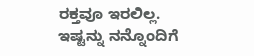ರಕ್ತವೂ ಇರಲಿಲ್ಲ. ಇಷ್ಟನ್ನು ನನ್ನೊಂದಿಗೆ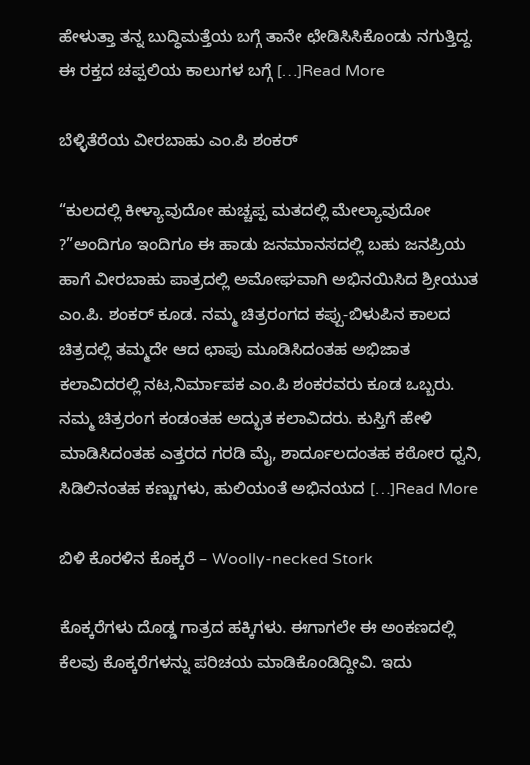ಹೇಳುತ್ತಾ ತನ್ನ ಬುದ್ಧಿಮತ್ತೆಯ ಬಗ್ಗೆ ತಾನೇ ಛೇಡಿಸಿಸಿಕೊಂಡು ನಗುತ್ತಿದ್ದ. ಈ ರಕ್ತದ ಚಪ್ಪಲಿಯ ಕಾಲುಗಳ ಬಗ್ಗೆ […]Read More

ಬೆಳ್ಳಿತೆರೆಯ ವೀರಬಾಹು ಎಂ.ಪಿ ಶಂಕರ್

“ಕುಲದಲ್ಲಿ ಕೀಳ್ಯಾವುದೋ ಹುಚ್ಚಪ್ಪ ಮತದಲ್ಲಿ ಮೇಲ್ಯಾವುದೋ ?”ಅಂದಿಗೂ ಇಂದಿಗೂ ಈ ಹಾಡು ಜನಮಾನಸದಲ್ಲಿ ಬಹು ಜನಪ್ರಿಯ ಹಾಗೆ ವೀರಬಾಹು ಪಾತ್ರದಲ್ಲಿ ಅಮೋಘವಾಗಿ ಅಭಿನಯಿಸಿದ ಶ್ರೀಯುತ ಎಂ.ಪಿ. ಶಂಕರ್ ಕೂಡ. ನಮ್ಮ ಚಿತ್ರರಂಗದ ಕಪ್ಪು-ಬಿಳುಪಿನ ಕಾಲದ ಚಿತ್ರದಲ್ಲಿ ತಮ್ಮದೇ ಆದ ಛಾಪು ಮೂಡಿಸಿದಂತಹ ಅಭಿಜಾತ ಕಲಾವಿದರಲ್ಲಿ ನಟ,ನಿರ್ಮಾಪಕ ಎಂ.ಪಿ ಶಂಕರವರು ಕೂಡ ಒಬ್ಬರು. ನಮ್ಮ ಚಿತ್ರರಂಗ ಕಂಡಂತಹ ಅದ್ಭುತ ಕಲಾವಿದರು. ಕುಸ್ತಿಗೆ ಹೇಳಿ ಮಾಡಿಸಿದಂತಹ ಎತ್ತರದ ಗರಡಿ ಮೈ, ಶಾರ್ದೂಲದಂತಹ ಕಠೋರ ಧ್ವನಿ, ಸಿಡಿಲಿನಂತಹ ಕಣ್ಣುಗಳು, ಹುಲಿಯಂತೆ ಅಭಿನಯದ […]Read More

ಬಿಳಿ ಕೊರಳಿನ ಕೊಕ್ಕರೆ – Woolly-necked Stork

ಕೊಕ್ಕರೆಗಳು ದೊಡ್ಡ ಗಾತ್ರದ ಹಕ್ಕಿಗಳು. ಈಗಾಗಲೇ ಈ ಅಂಕಣದಲ್ಲಿ ಕೆಲವು ಕೊಕ್ಕರೆಗಳನ್ನು ಪರಿಚಯ ಮಾಡಿಕೊಂಡಿದ್ದೀವಿ. ಇದು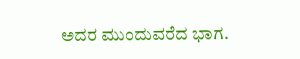ಅದರ ಮುಂದುವರೆದ ಭಾಗ.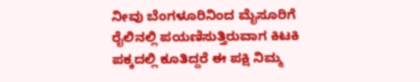ನೀವು ಬೆಂಗಳೂರಿನಿಂದ ಮೈಸೂರಿಗೆ ರೈಲಿನಲ್ಲಿ ಪಯಣಿಸುತ್ತಿರುವಾಗ ಕಿಟಕಿ ಪಕ್ಕದಲ್ಲಿ ಕೂತಿದ್ದರೆ ಈ ಪಕ್ಷಿ ನಿಮ್ಮ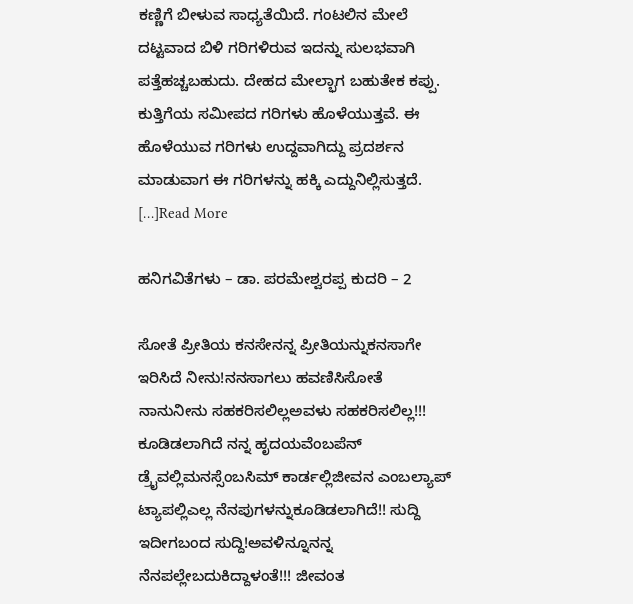ಕಣ್ಣಿಗೆ ಬೀಳುವ ಸಾಧ್ಯತೆಯಿದೆ. ಗಂಟಲಿನ ಮೇಲೆ ದಟ್ಟವಾದ ಬಿಳಿ ಗರಿಗಳಿರುವ ಇದನ್ನು ಸುಲಭವಾಗಿ ಪತ್ತೆಹಚ್ಚಬಹುದು. ದೇಹದ ಮೇಲ್ಭಾಗ ಬಹುತೇಕ ಕಪ್ಪು. ಕುತ್ತಿಗೆಯ ಸಮೀಪದ ಗರಿಗಳು ಹೊಳೆಯುತ್ತವೆ. ಈ ಹೊಳೆಯುವ ಗರಿಗಳು ಉದ್ದವಾಗಿದ್ದು ಪ್ರದರ್ಶನ ಮಾಡುವಾಗ ಈ ಗರಿಗಳನ್ನು ಹಕ್ಕಿ ಎದ್ದುನಿಲ್ಲಿಸುತ್ತದೆ. […]Read More

ಹನಿಗವಿತೆಗಳು – ಡಾ. ಪರಮೇಶ್ವರಪ್ಪ ಕುದರಿ – 2

ಸೋತೆ ಪ್ರೀತಿಯ ಕನಸೇನನ್ನ ಪ್ರೀತಿಯನ್ನುಕನಸಾಗೇ ಇರಿಸಿದೆ ನೀನು!ನನಸಾಗಲು ಹವಣಿಸಿಸೋತೆ ನಾನುನೀನು ಸಹಕರಿಸಲಿಲ್ಲಅವಳು ಸಹಕರಿಸಲಿಲ್ಲ!!! ಕೂಡಿಡಲಾಗಿದೆ ನನ್ನ ಹೃದಯವೆಂಬಪೆನ್ ಡ್ರೈವಲ್ಲಿಮನಸ್ಸೆಂಬಸಿಮ್ ಕಾರ್ಡಲ್ಲಿಜೀವನ ಎಂಬಲ್ಯಾಪ್ ಟ್ಯಾಪಲ್ಲಿಎಲ್ಲ ನೆನಪುಗಳನ್ನುಕೂಡಿಡಲಾಗಿದೆ!! ಸುದ್ದಿ ಇದೀಗಬಂದ ಸುದ್ದಿ!ಅವಳಿನ್ನೂನನ್ನ ನೆನಪಲ್ಲೇಬದುಕಿದ್ದಾಳಂತೆ!!! ಜೀವಂತ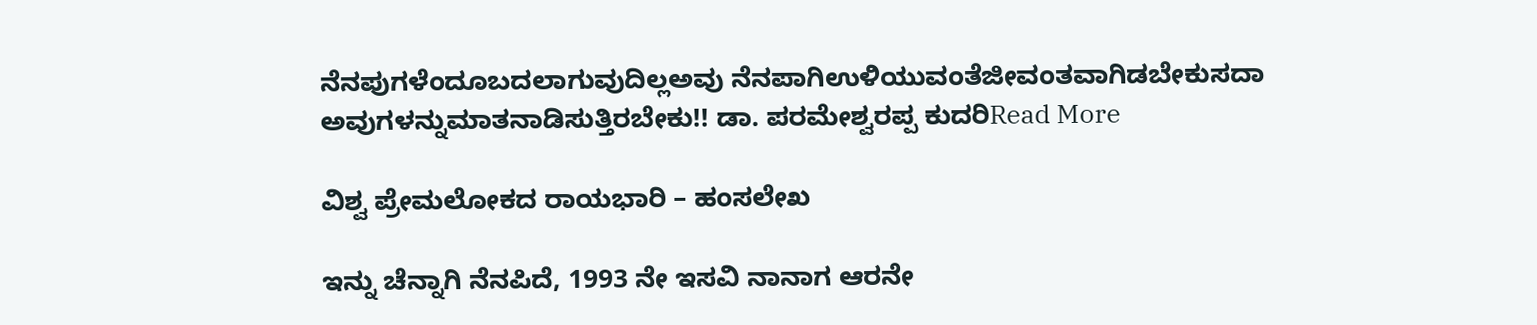ನೆನಪುಗಳೆಂದೂಬದಲಾಗುವುದಿಲ್ಲಅವು ನೆನಪಾಗಿಉಳಿಯುವಂತೆಜೀವಂತವಾಗಿಡಬೇಕುಸದಾ ಅವುಗಳನ್ನುಮಾತನಾಡಿಸುತ್ತಿರಬೇಕು!! ಡಾ. ಪರಮೇಶ್ವರಪ್ಪ ಕುದರಿRead More

ವಿಶ್ವ ಪ್ರೇಮಲೋಕದ ರಾಯಭಾರಿ – ಹಂಸಲೇಖ

ಇನ್ನು ಚೆನ್ನಾಗಿ ನೆನಪಿದೆ, 1993 ನೇ ಇಸವಿ ನಾನಾಗ ಆರನೇ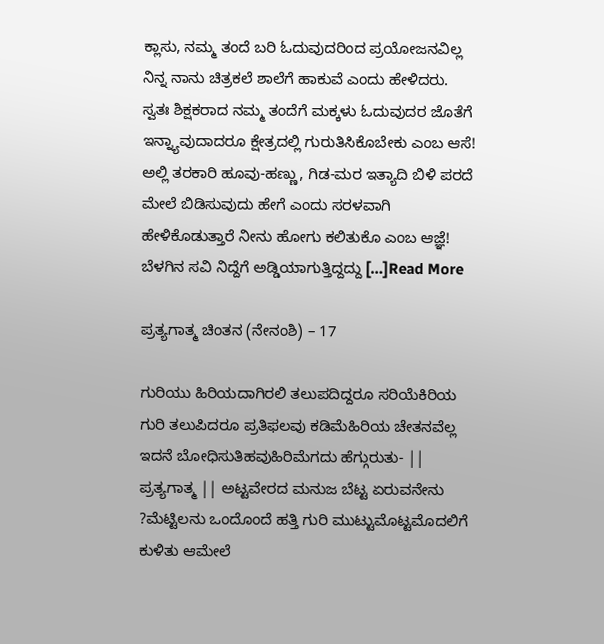ಕ್ಲಾಸು, ನಮ್ಮ ತಂದೆ ಬರಿ ಓದುವುದರಿಂದ ಪ್ರಯೋಜನವಿಲ್ಲ ನಿನ್ನ ನಾನು ಚಿತ್ರಕಲೆ ಶಾಲೆಗೆ ಹಾಕುವೆ ಎಂದು ಹೇಳಿದರು. ಸ್ವತಃ ಶಿಕ್ಷಕರಾದ ನಮ್ಮ ತಂದೆಗೆ ಮಕ್ಕಳು ಓದುವುದರ ಜೊತೆಗೆ ಇನ್ನ್ಯಾವುದಾದರೂ ಕ್ಷೇತ್ರದಲ್ಲಿ ಗುರುತಿಸಿಕೊಬೇಕು ಎಂಬ ಆಸೆ! ಅಲ್ಲಿ ತರಕಾರಿ ಹೂವು-ಹಣ್ಣು, ಗಿಡ-ಮರ ಇತ್ಯಾದಿ ಬಿಳಿ ಪರದೆ ಮೇಲೆ ಬಿಡಿಸುವುದು ಹೇಗೆ ಎಂದು ಸರಳವಾಗಿ ಹೇಳಿಕೊಡುತ್ತಾರೆ ನೀನು ಹೋಗು ಕಲಿತುಕೊ ಎಂಬ ಆಜ್ಞೆ! ಬೆಳಗಿನ ಸವಿ ನಿದ್ದೆಗೆ ಅಡ್ಡಿಯಾಗುತ್ತಿದ್ದದ್ದು […]Read More

ಪ್ರತ್ಯಗಾತ್ಮ ಚಿಂತನ (ನೇನಂಶಿ) – 17

ಗುರಿಯು ಹಿರಿಯದಾಗಿರಲಿ ತಲುಪದಿದ್ದರೂ ಸರಿಯೆಕಿರಿಯ ಗುರಿ ತಲುಪಿದರೂ ಪ್ರತಿಫಲವು ಕಡಿಮೆಹಿರಿಯ ಚೇತನವೆಲ್ಲ ಇದನೆ ಬೋಧಿಸುತಿಹವುಹಿರಿಮೆಗದು ಹೆಗ್ಗುರುತು- || ಪ್ರತ್ಯಗಾತ್ಮ || ಅಟ್ಟವೇರದ ಮನುಜ ಬೆಟ್ಟ ಏರುವನೇನು ?ಮೆಟ್ಟಿಲನು ಒಂದೊಂದೆ ಹತ್ತಿ ಗುರಿ ಮುಟ್ಟುಮೊಟ್ಟಮೊದಲಿಗೆ ಕುಳಿತು ಆಮೇಲೆ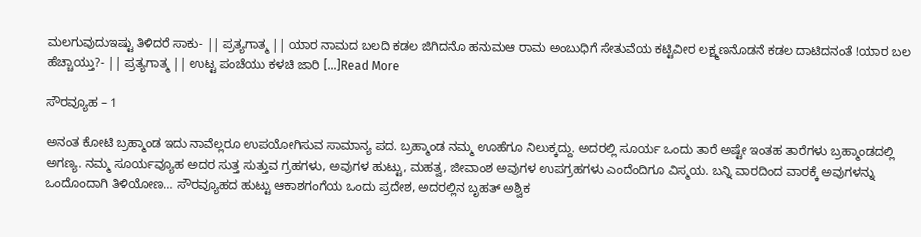ಮಲಗುವುದುಇಷ್ಟು ತಿಳಿದರೆ ಸಾಕು- || ಪ್ರತ್ಯಗಾತ್ಮ || ಯಾರ ನಾಮದ ಬಲದಿ ಕಡಲ ಜಿಗಿದನೊ ಹನುಮಆ ರಾಮ ಅಂಬುಧಿಗೆ ಸೇತುವೆಯ ಕಟ್ಟಿವೀರ ಲಕ್ಷ್ಮಣನೊಡನೆ ಕಡಲ ದಾಟಿದನಂತೆ !ಯಾರ ಬಲ ಹೆಚ್ಚಾಯ್ತು?- || ಪ್ರತ್ಯಗಾತ್ಮ || ಉಟ್ಟ ಪಂಚೆಯು ಕಳಚಿ ಜಾರಿ […]Read More

ಸೌರವ್ಯೂಹ – 1

ಅನಂತ ಕೋಟಿ ಬ್ರಹ್ಮಾಂಡ ಇದು ನಾವೆಲ್ಲರೂ ಉಪಯೋಗಿಸುವ ಸಾಮಾನ್ಯ ಪದ. ಬ್ರಹ್ಮಾಂಡ ನಮ್ಮ ಊಹೆಗೂ ನಿಲುಕ್ಕದ್ದು. ಅದರಲ್ಲಿ ಸೂರ್ಯ ಒಂದು ತಾರೆ ಅಷ್ಟೇ ಇಂತಹ ತಾರೆಗಳು ಬ್ರಹ್ಮಾಂಡದಲ್ಲಿ ಅಗಣ್ಯ. ನಮ್ಮ ಸೂರ್ಯವ್ಯೂಹ ಅದರ ಸುತ್ತ ಸುತ್ತುವ ಗ್ರಹಗಳು, ಅವುಗಳ ಹುಟ್ಟು, ಮಹತ್ವ, ಜೀವಾಂಶ ಅವುಗಳ ಉಪಗ್ರಹಗಳು ಎಂದೆಂದಿಗೂ ವಿಸ್ಮಯ. ಬನ್ನಿ ವಾರದಿಂದ ವಾರಕ್ಕೆ ಅವುಗಳನ್ನು ಒಂದೊಂದಾಗಿ ತಿಳಿಯೋಣ… ಸೌರವ್ಯೂಹದ ಹುಟ್ಟು ಆಕಾಶಗಂಗೆಯ ಒಂದು ಪ್ರದೇಶ, ಅದರಲ್ಲಿನ ಬೃಹತ್ ಅಶ್ವಿಕ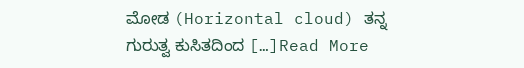ಮೋಡ (Horizontal cloud) ತನ್ನ ಗುರುತ್ವ ಕುಸಿತದಿಂದ […]Read More